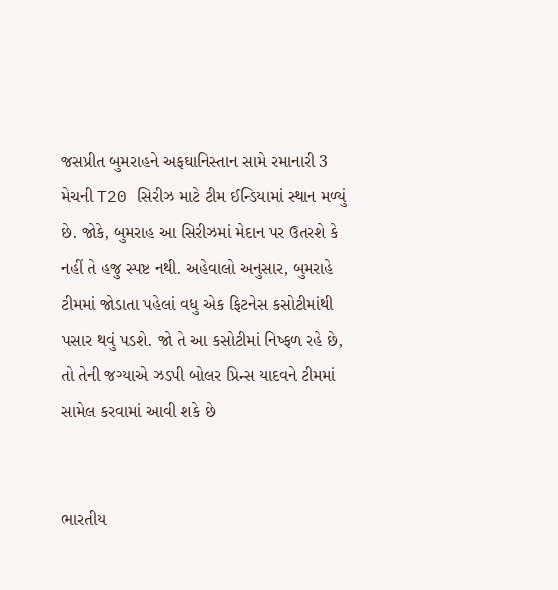જસપ્રીત બુમરાહને અફઘાનિસ્તાન સામે રમાનારી 3 મેચની T20 સિરીઝ માટે ટીમ ઈન્ડિયામાં સ્થાન મળ્યું છે. જોકે, બુમરાહ આ સિરીઝમાં મેદાન પર ઉતરશે કે નહીં તે હજુ સ્પષ્ટ નથી. અહેવાલો અનુસાર, બુમરાહે ટીમમાં જોડાતા પહેલાં વધુ એક ફિટનેસ કસોટીમાંથી પસાર થવું પડશે. જો તે આ કસોટીમાં નિષ્ફળ રહે છે, તો તેની જગ્યાએ ઝડપી બોલર પ્રિન્સ યાદવને ટીમમાં સામેલ કરવામાં આવી શકે છે


ભારતીય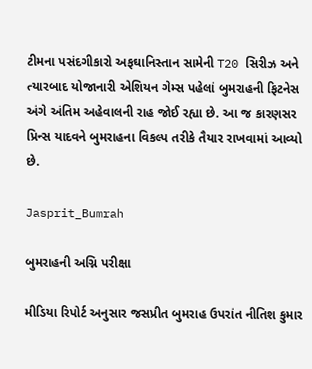ટીમના પસંદગીકારો અફઘાનિસ્તાન સામેની T20 સિરીઝ અને ત્યારબાદ યોજાનારી એશિયન ગેમ્સ પહેલાં બુમરાહની ફિટનેસ અંગે અંતિમ અહેવાલની રાહ જોઈ રહ્યા છે. આ જ કારણસર પ્રિન્સ યાદવને બુમરાહના વિકલ્પ તરીકે તૈયાર રાખવામાં આવ્યો છે.

Jasprit_Bumrah

બુમરાહની અગ્નિ પરીક્ષા

મીડિયા રિપોર્ટ અનુસાર જસપ્રીત બુમરાહ ઉપરાંત નીતિશ કુમાર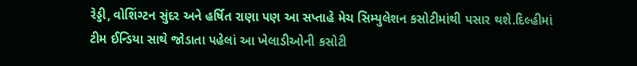રેડ્ડી, વોશિંગ્ટન સુંદર અને હર્ષિત રાણા પણ આ સપ્તાહે મેચ સિમ્યુલેશન કસોટીમાંથી પસાર થશે.દિલ્હીમાં ટીમ ઈન્ડિયા સાથે જોડાતા પહેલાં આ ખેલાડીઓની કસોટી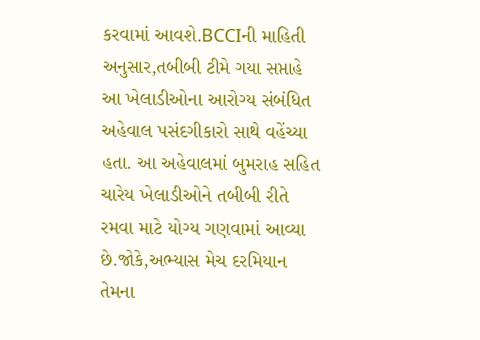કરવામાં આવશે.BCCIની માહિતી અનુસાર,તબીબી ટીમે ગયા સપ્તાહે આ ખેલાડીઓના આરોગ્ય સંબંધિત અહેવાલ પસંદગીકારો સાથે વહેંચ્યા હતા. આ અહેવાલમાં બુમરાહ સહિત ચારેય ખેલાડીઓને તબીબી રીતે રમવા માટે યોગ્ય ગણવામાં આવ્યા છે.જોકે,અભ્યાસ મેચ દરમિયાન તેમના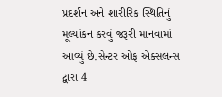પ્રદર્શન અને શારીરિક સ્થિતિનું મૂલ્યાંકન કરવું જરૂરી માનવામાં આવ્યું છે.સેન્ટર ઓફ એક્સલન્સ દ્વારા 4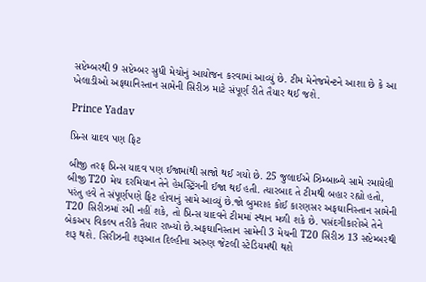સપ્ટેમ્બરથી 9 સપ્ટેમ્બર સુધી મેચોનું આયોજન કરવામાં આવ્યું છે. ટીમ મેનેજમેન્ટને આશા છે કે આ ખેલાડીઓ અફઘાનિસ્તાન સામેની સિરીઝ માટે સંપૂર્ણ રીતે તૈયાર થઈ જશે.

Prince Yadav

પ્રિન્સ યાદવ પણ ફિટ

બીજી તરફ પ્રિન્સ યાદવ પણ ઈજામાંથી સાજો થઈ ગયો છે. 25 જુલાઈએ ઝિમ્બાબ્વે સામે રમાયેલી બીજી T20 મેચ દરમિયાન તેને હેમસ્ટ્રિંગની ઈજા થઈ હતી. ત્યારબાદ તે ટીમથી બહાર રહ્યો હતો, પરંતુ હવે તે સંપૂર્ણપણે ફિટ હોવાનું સામે આવ્યું છે.જો બુમરાહ કોઈ કારણસર અફઘાનિસ્તાન સામેની T20 સિરીઝમાં રમી નહીં શકે, તો પ્રિન્સ યાદવને ટીમમાં સ્થાન મળી શકે છે. પસંદગીકારોએ તેને બેકઅપ વિકલ્પ તરીકે તૈયાર રાખ્યો છે.અફઘાનિસ્તાન સામેની 3 મેચની T20 સિરીઝ 13 સપ્ટેમ્બરથી શરૂ થશે. સિરીઝની શરૂઆત દિલ્હીના અરુણ જેટલી સ્ટેડિયમથી થશે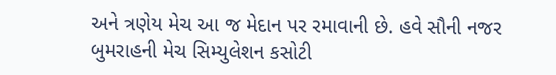અને ત્રણેય મેચ આ જ મેદાન પર રમાવાની છે. હવે સૌની નજર બુમરાહની મેચ સિમ્યુલેશન કસોટી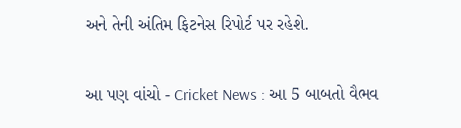અને તેની અંતિમ ફિટનેસ રિપોર્ટ પર રહેશે.

આ પણ વાંચો - Cricket News : આ 5 બાબતો વૈભવ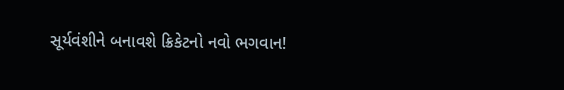સૂર્યવંશીને બનાવશે ક્રિકેટનો નવો ભગવાન!